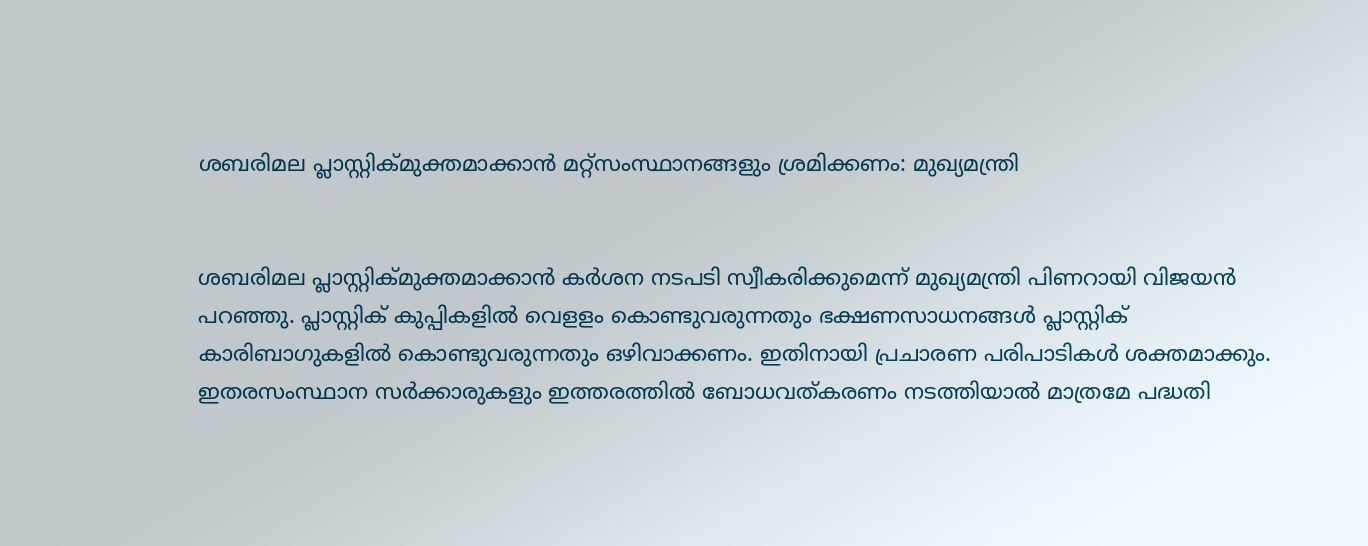ശബരിമല പ്ലാസ്റ്റിക്മുക്തമാക്കാന്‍ മറ്റ്സംസ്ഥാനങ്ങളും ശ്രമിക്കണം: മുഖ്യമന്ത്രി


ശബരിമല പ്ലാസ്റ്റിക്മുക്തമാക്കാന്‍ കര്‍ശന നടപടി സ്വീകരിക്കുമെന്ന് മുഖ്യമന്ത്രി പിണറായി വിജയന്‍ പറഞ്ഞു. പ്ലാസ്റ്റിക് കുപ്പികളില്‍ വെളളം കൊണ്ടുവരുന്നതും ഭക്ഷണസാധനങ്ങള്‍ പ്ലാസ്റ്റിക് കാരിബാഗുകളില്‍ കൊണ്ടുവരുന്നതും ഒഴിവാക്കണം. ഇതിനായി പ്രചാരണ പരിപാടികള്‍ ശക്തമാക്കും. ഇതരസംസ്ഥാന സര്‍ക്കാരുകളും ഇത്തരത്തില്‍ ബോധവത്കരണം നടത്തിയാല്‍ മാത്രമേ പദ്ധതി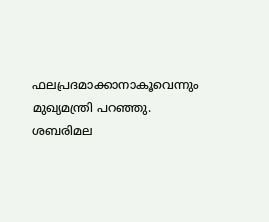ഫലപ്രദമാക്കാനാകൂവെന്നും മുഖ്യമന്ത്രി പറഞ്ഞു.
ശബരിമല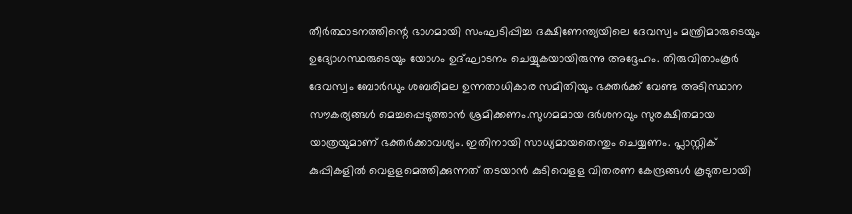തീര്‍ത്ഥാടനത്തിന്റെ ഭാഗമായി സംഘടിപ്പിച്ച ദക്ഷിണേന്ത്യയിലെ ദേവസ്വം മന്ത്രിമാരുടെയും ഉദ്യോഗസ്ഥരുടെയും യോഗം ഉദ്ഘാടനം ചെയ്യുകയായിരുന്നു അദ്ദേഹം. തിരുവിതാംകൂര്‍ ദേവസ്വം ബോര്‍ഡും ശബരിമല ഉന്നതാധികാര സമിതിയും ഭക്തര്‍ക്ക് വേണ്ട അടിസ്ഥാന സൗകര്യങ്ങള്‍ മെച്ചപ്പെടുത്താന്‍ ശ്രമിക്കണം.സുഗമമായ ദര്‍ശനവും സുരക്ഷിതമായ യാത്രയുമാണ് ഭക്തര്‍ക്കാവശ്യം. ഇതിനായി സാധ്യമായതെന്തും ചെയ്യണം. പ്ലാസ്റ്റിക് കുപ്പികളില്‍ വെളളമെത്തിക്കുന്നത് തടയാന്‍ കുടിവെളള വിതരണ കേന്ദ്രങ്ങള്‍ കൂടുതലായി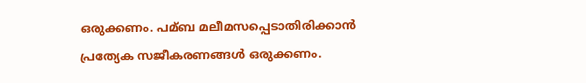ഒരുക്കണം. പമ്ബ മലീമസപ്പെടാതിരിക്കാന്‍ പ്രത്യേക സജീകരണങ്ങള്‍ ഒരുക്കണം.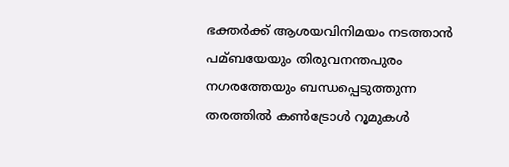ഭക്തര്‍ക്ക് ആശയവിനിമയം നടത്താന്‍ പമ്ബയേയും തിരുവനന്തപുരം നഗരത്തേയും ബന്ധപ്പെടുത്തുന്ന തരത്തില്‍ കണ്‍ട്രോള്‍ റൂമുകള്‍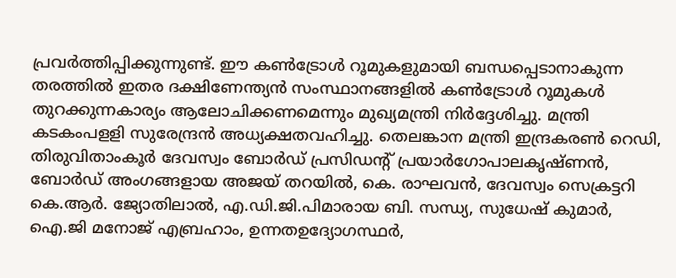പ്രവര്‍ത്തിപ്പിക്കുന്നുണ്ട്. ഈ കണ്‍ട്രോള്‍ റൂമുകളുമായി ബന്ധപ്പെടാനാകുന്ന തരത്തില്‍ ഇതര ദക്ഷിണേന്ത്യന്‍ സംസ്ഥാനങ്ങളില്‍ കണ്‍ട്രോള്‍ റൂമുകള്‍ തുറക്കുന്നകാര്യം ആലോചിക്കണമെന്നും മുഖ്യമന്ത്രി നിര്‍ദ്ദേശിച്ചു. മന്ത്രി കടകംപളളി സുരേന്ദ്രന്‍ അധ്യക്ഷതവഹിച്ചു. തെലങ്കാന മന്ത്രി ഇന്ദ്രകരണ്‍ റെഡി, തിരുവിതാംകൂര്‍ ദേവസ്വം ബോര്‍ഡ് പ്രസിഡന്റ് പ്രയാര്‍ഗോപാലകൃഷ്ണന്‍, ബോര്‍ഡ് അംഗങ്ങളായ അജയ് തറയില്‍, കെ. രാഘവന്‍, ദേവസ്വം സെക്രട്ടറി കെ.ആര്‍. ജ്യോതിലാല്‍, എ.ഡി.ജി.പിമാരായ ബി. സന്ധ്യ, സുധേഷ് കുമാര്‍, ഐ.ജി മനോജ് എബ്രഹാം, ഉന്നതഉദ്യോഗസ്ഥര്‍,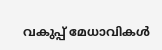വകുപ്പ് മേധാവികള്‍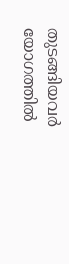തുടങ്ങിയവര്‍ യോഗത്തില്‍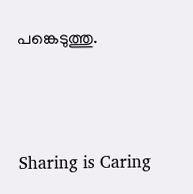പങ്കെടുത്തു.




Sharing is Caring